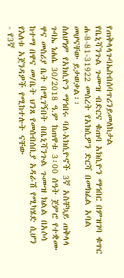የጠቅላላጉባኤስብሰባጥሪንይመለከታል
የቤኒሻንጉል ጉሙዝ ብድርና ቁጠባ አክሲዮን ማኅበር በምዝገባ ቁጥር ሐ-8-81-31922 መሰረት የአክሲዎን ድርሻ በመክፈል አባል መሆናቸው ይታወቃል፡፡
ስለሆነም የአክሲዮን ማኅበሩ ባለ-አክሲዮኖች 3ኛ አስቸኳይ ጠቅላላ ጉባኤ ነሐሴ 30/2018 ዓ.ም ከጠዋቱ 3፡00 ሰዓት ጀምሮ የተቋሙ ዋና መስሪያ ቤት በሚገኝበት በቤኒሻንጉል ጉሙዝ ክልል በአሶሳ ከተማ በዋና መ/ቤት ህንጸ የመሰብሰቢያ አዳራሽ የሚካሄድ ሲሆን የእለቱ አጀንዳዎች የሚከተሉት ናቸው
- የ3ኛ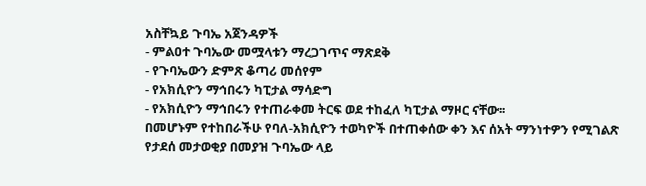አስቸኳይ ጉባኤ አጀንዳዎች
- ምልዐተ ጉባኤው መሟላቱን ማረጋገጥና ማጽደቅ
- የጉባኤውን ድምጽ ቆጣሪ መሰየም
- የአክሲዮን ማኅበሩን ካፒታል ማሳድግ
- የአክሲዮን ማኅበሩን የተጠራቀመ ትርፍ ወደ ተከፈለ ካፒታል ማዞር ናቸው፡፡
በመሆኑም የተከበራችሁ የባለ-አክሲዮን ተወካዮች በተጠቀሰው ቀን እና ሰአት ማንነተዎን የሚገልጽ የታደሰ መታወቂያ በመያዝ ጉባኤው ላይ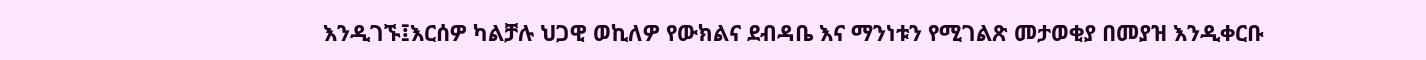እንዲገኙ፤እርሰዎ ካልቻሉ ህጋዊ ወኪለዎ የውክልና ደብዳቤ እና ማንነቱን የሚገልጽ መታወቂያ በመያዝ እንዲቀርቡ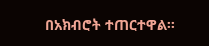በአክብሮት ተጠርተዋል፡፡